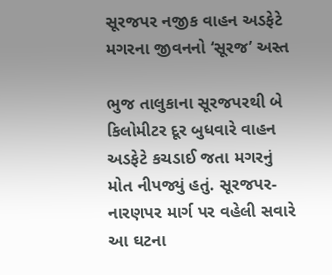સૂરજપર નજીક વાહન અડફેટે મગરના જીવનનો ‘સૂરજ’ અસ્ત

ભુજ તાલુકાના સૂરજપરથી બે કિલોમીટર દૂર બુધવારે વાહન અડફેટે કચડાઈ જતા મગરનું મોત નીપજ્યું હતું. સૂરજપર-નારણપર માર્ગ પર વહેલી સવારે આ ઘટના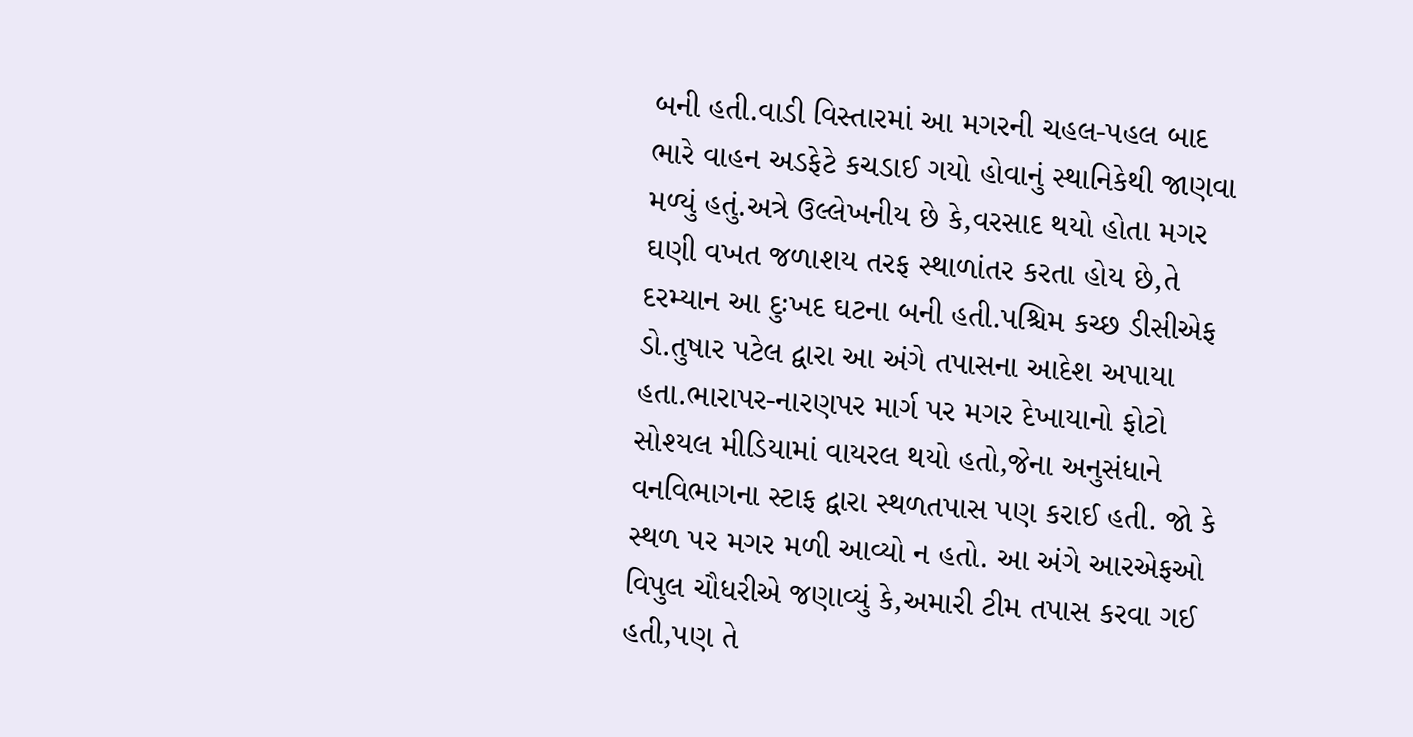બની હતી.વાડી વિસ્તારમાં આ મગરની ચહલ-પહલ બાદ ભારે વાહન અડફેટે કચડાઈ ગયો હોવાનું સ્થાનિકેથી જાણવા મળ્યું હતું.અત્રે ઉલ્લેખનીય છે કે,વરસાદ થયો હોતા મગર ઘણી વખત જળાશય તરફ સ્થાળાંતર કરતા હોય છે,તે દરમ્યાન આ દુઃખદ ઘટના બની હતી.પશ્ચિમ કચ્છ ડીસીએફ ડો.તુષાર પટેલ દ્વારા આ અંગે તપાસના આદેશ અપાયા હતા.ભારાપર-નારણપર માર્ગ પર મગર દેખાયાનો ફોટો સોશ્યલ મીડિયામાં વાયરલ થયો હતો,જેના અનુસંધાને વનવિભાગના સ્ટાફ દ્વારા સ્થળતપાસ પણ કરાઈ હતી. જો કે સ્થળ પર મગર મળી આવ્યો ન હતો. આ અંગે આરએફઓ વિપુલ ચૌધરીએ જણાવ્યું કે,અમારી ટીમ તપાસ કરવા ગઈ હતી,પણ તે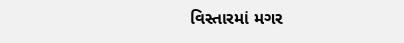વિસ્તારમાં મગર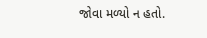જોવા મળ્યો ન હતો.